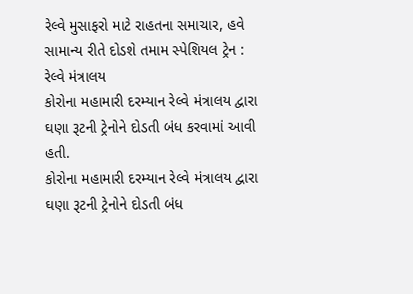રેલ્વે મુસાફરો માટે રાહતના સમાચાર, હવે સામાન્ય રીતે દોડશે તમામ સ્પેશિયલ ટ્રેન : રેલ્વે મંત્રાલય
કોરોના મહામારી દરમ્યાન રેલ્વે મંત્રાલય દ્વારા ઘણા રૂટની ટ્રેનોને દોડતી બંધ કરવામાં આવી હતી.
કોરોના મહામારી દરમ્યાન રેલ્વે મંત્રાલય દ્વારા ઘણા રૂટની ટ્રેનોને દોડતી બંધ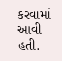કરવામાં આવી હતી.